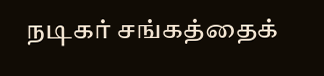நடிகர் சங்கத்தைக்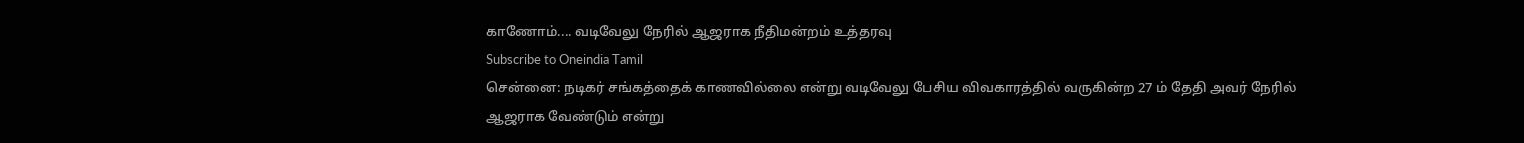காணோம்.... வடிவேலு நேரில் ஆஜராக நீதிமன்றம் உத்தரவு
Subscribe to Oneindia Tamil
சென்னை: நடிகர் சங்கத்தைக் காணவில்லை என்று வடிவேலு பேசிய விவகாரத்தில் வருகின்ற 27 ம் தேதி அவர் நேரில் ஆஜராக வேண்டும் என்று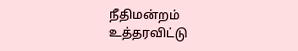நீதிமன்றம் உத்தரவிட்டு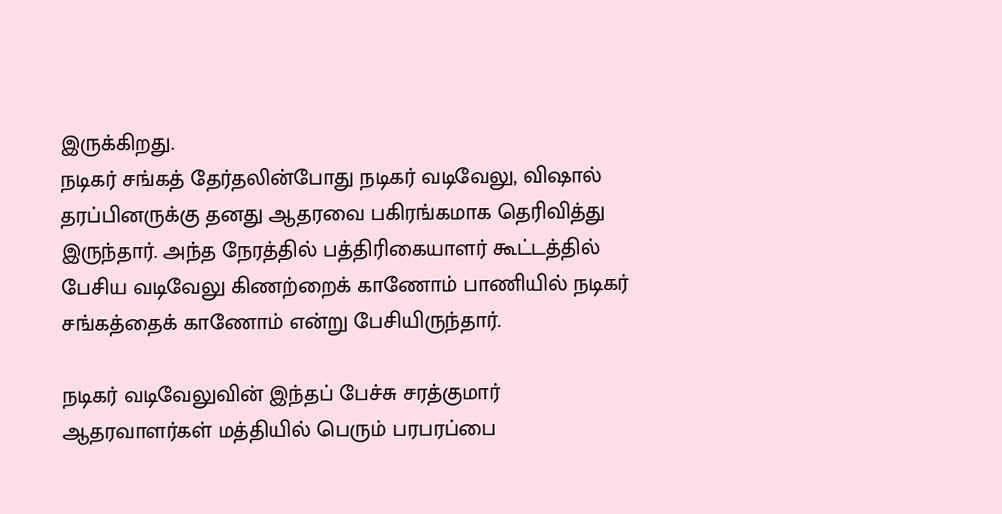இருக்கிறது.
நடிகர் சங்கத் தேர்தலின்போது நடிகர் வடிவேலு, விஷால் தரப்பினருக்கு தனது ஆதரவை பகிரங்கமாக தெரிவித்து இருந்தார். அந்த நேரத்தில் பத்திரிகையாளர் கூட்டத்தில் பேசிய வடிவேலு கிணற்றைக் காணோம் பாணியில் நடிகர் சங்கத்தைக் காணோம் என்று பேசியிருந்தார்.

நடிகர் வடிவேலுவின் இந்தப் பேச்சு சரத்குமார் ஆதரவாளர்கள் மத்தியில் பெரும் பரபரப்பை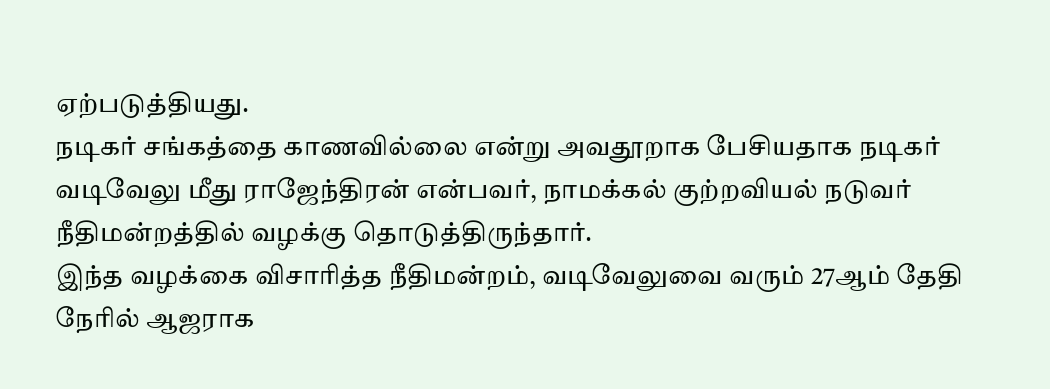ஏற்படுத்தியது.
நடிகர் சங்கத்தை காணவில்லை என்று அவதூறாக பேசியதாக நடிகர் வடிவேலு மீது ராஜேந்திரன் என்பவர், நாமக்கல் குற்றவியல் நடுவர் நீதிமன்றத்தில் வழக்கு தொடுத்திருந்தார்.
இந்த வழக்கை விசாரித்த நீதிமன்றம், வடிவேலுவை வரும் 27ஆம் தேதி நேரில் ஆஜராக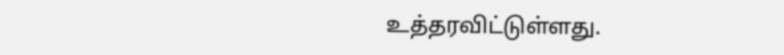உத்தரவிட்டுள்ளது.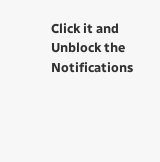Click it and Unblock the Notifications